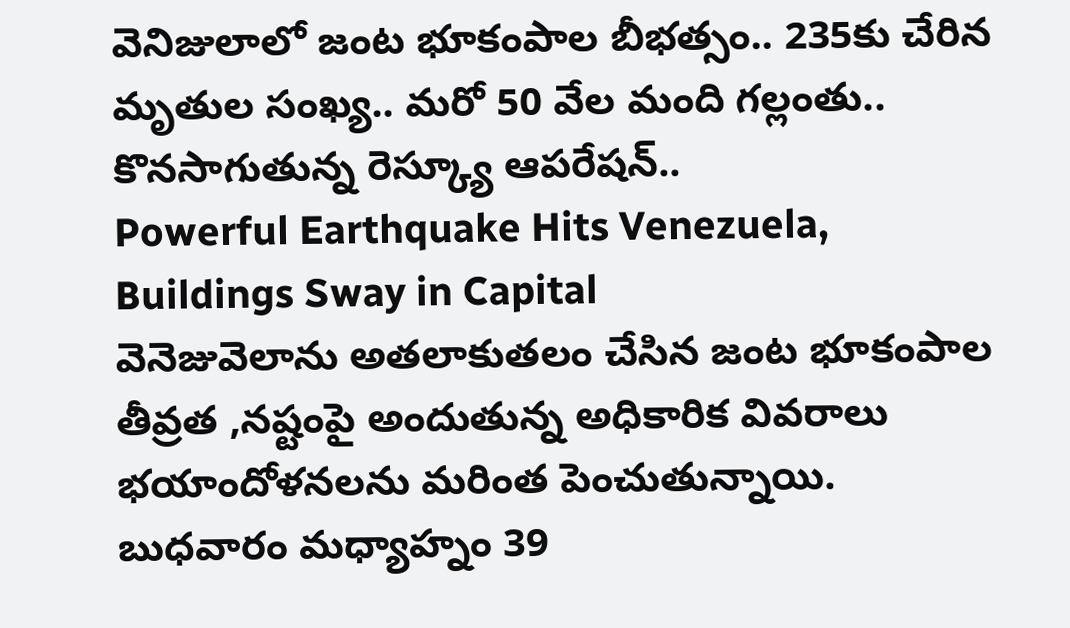వెనిజులాలో జంట భూకంపాల బీభత్సం.. 235కు చేరిన మృతుల సంఖ్య.. మరో 50 వేల మంది గల్లంతు.. కొనసాగుతున్న రెస్క్యూ ఆపరేషన్..
Powerful Earthquake Hits Venezuela, Buildings Sway in Capital
వెనెజువెలాను అతలాకుతలం చేసిన జంట భూకంపాల తీవ్రత ,నష్టంపై అందుతున్న అధికారిక వివరాలు భయాందోళనలను మరింత పెంచుతున్నాయి. బుధవారం మధ్యాహ్నం 39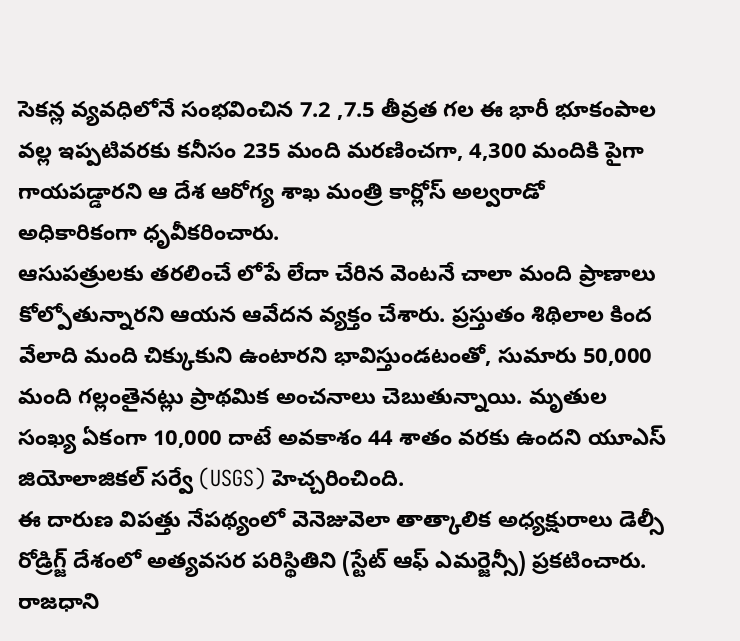సెకన్ల వ్యవధిలోనే సంభవించిన 7.2 ,7.5 తీవ్రత గల ఈ భారీ భూకంపాల వల్ల ఇప్పటివరకు కనీసం 235 మంది మరణించగా, 4,300 మందికి పైగా గాయపడ్డారని ఆ దేశ ఆరోగ్య శాఖ మంత్రి కార్లోస్ అల్వరాడో అధికారికంగా ధృవీకరించారు.
ఆసుపత్రులకు తరలించే లోపే లేదా చేరిన వెంటనే చాలా మంది ప్రాణాలు కోల్పోతున్నారని ఆయన ఆవేదన వ్యక్తం చేశారు. ప్రస్తుతం శిథిలాల కింద వేలాది మంది చిక్కుకుని ఉంటారని భావిస్తుండటంతో, సుమారు 50,000 మంది గల్లంతైనట్లు ప్రాథమిక అంచనాలు చెబుతున్నాయి. మృతుల సంఖ్య ఏకంగా 10,000 దాటే అవకాశం 44 శాతం వరకు ఉందని యూఎస్ జియోలాజికల్ సర్వే (USGS) హెచ్చరించింది.
ఈ దారుణ విపత్తు నేపథ్యంలో వెనెజువెలా తాత్కాలిక అధ్యక్షురాలు డెల్సీ రోడ్రిగ్జ్ దేశంలో అత్యవసర పరిస్థితిని (స్టేట్ ఆఫ్ ఎమర్జెన్సీ) ప్రకటించారు. రాజధాని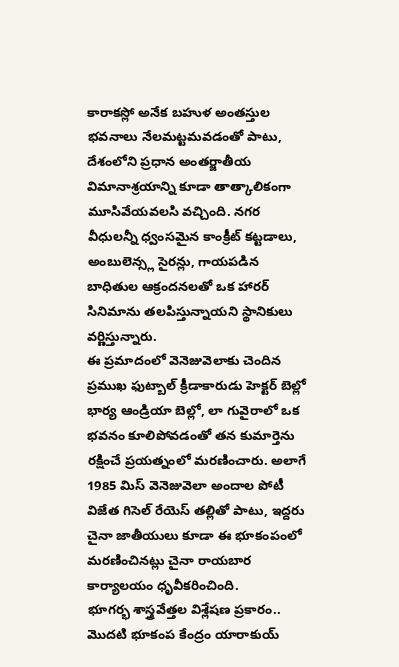కారాకస్లో అనేక బహుళ అంతస్తుల భవనాలు నేలమట్టమవడంతో పాటు, దేశంలోని ప్రధాన అంతర్జాతీయ విమానాశ్రయాన్ని కూడా తాత్కాలికంగా మూసివేయవలసి వచ్చింది. నగర వీధులన్నీ ధ్వంసమైన కాంక్రీట్ కట్టడాలు, అంబులెన్స్ల సైరన్లు, గాయపడిన బాధితుల ఆక్రందనలతో ఒక హారర్ సినిమాను తలపిస్తున్నాయని స్థానికులు వర్ణిస్తున్నారు.
ఈ ప్రమాదంలో వెనెజువెలాకు చెందిన ప్రముఖ ఫుట్బాల్ క్రీడాకారుడు హెక్టర్ బెల్లో భార్య ఆండ్రియా బెల్లో, లా గువైరాలో ఒక భవనం కూలిపోవడంతో తన కుమార్తెను రక్షించే ప్రయత్నంలో మరణించారు. అలాగే 1985 మిస్ వెనెజువెలా అందాల పోటీ విజేత గిసెల్ రేయెస్ తల్లితో పాటు, ఇద్దరు చైనా జాతీయులు కూడా ఈ భూకంపంలో మరణించినట్లు చైనా రాయబార కార్యాలయం ధృవీకరించింది.
భూగర్భ శాస్త్రవేత్తల విశ్లేషణ ప్రకారం.. మొదటి భూకంప కేంద్రం యారాకుయ్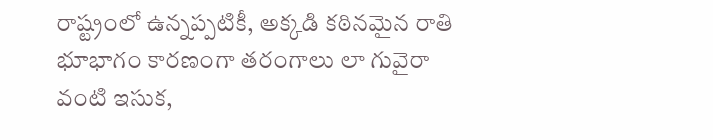రాష్ట్రంలో ఉన్నప్పటికీ, అక్కడి కఠినమైన రాతి భూభాగం కారణంగా తరంగాలు లా గువైరా వంటి ఇసుక,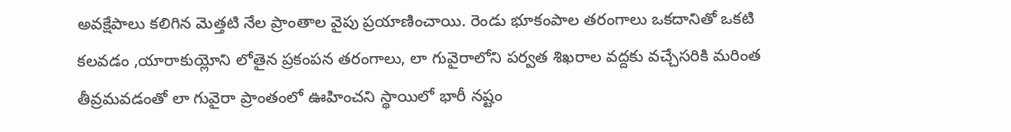అవక్షేపాలు కలిగిన మెత్తటి నేల ప్రాంతాల వైపు ప్రయాణించాయి. రెండు భూకంపాల తరంగాలు ఒకదానితో ఒకటి కలవడం ,యారాకుయ్లోని లోతైన ప్రకంపన తరంగాలు, లా గువైరాలోని పర్వత శిఖరాల వద్దకు వచ్చేసరికి మరింత తీవ్రమవడంతో లా గువైరా ప్రాంతంలో ఊహించని స్థాయిలో భారీ నష్టం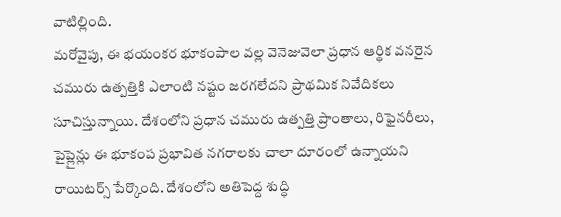వాటిల్లింది.
మరోవైపు, ఈ భయంకర భూకంపాల వల్ల వెనెజువెలా ప్రధాన ఆర్థిక వనరైన చమురు ఉత్పత్తికి ఎలాంటి నష్టం జరగలేదని ప్రాథమిక నివేదికలు సూచిస్తున్నాయి. దేశంలోని ప్రధాన చమురు ఉత్పత్తి ప్రాంతాలు, రిఫైనరీలు, పైప్లైన్లు ఈ భూకంప ప్రభావిత నగరాలకు చాలా దూరంలో ఉన్నాయని రాయిటర్స్ పేర్కొంది. దేశంలోని అతిపెద్ద శుద్ధి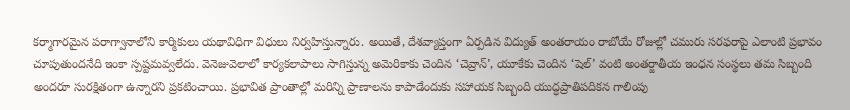కర్మాగారమైన పరాగ్వానాలోని కార్మికులు యథావిధిగా విధులు నిర్వహిస్తున్నారు. అయితే, దేశవ్యాప్తంగా ఏర్పడిన విద్యుత్ అంతరాయం రాబోయే రోజుల్లో చమురు సరఫరాపై ఎలాంటి ప్రభావం చూపుతుందనేది ఇంకా స్పష్టమవ్వలేదు. వెనెజువెలాలో కార్యకలాపాలు సాగిస్తున్న అమెరికాకు చెందిన ‘చెవ్రాన్’, యూకేకు చెందిన ‘షెల్’ వంటి అంతర్జాతీయ ఇంధన సంస్థలు తమ సిబ్బంది అందరూ సురక్షితంగా ఉన్నారని ప్రకటించాయి. ప్రభావిత ప్రాంతాల్లో మరిన్ని ప్రాణాలను కాపాడేందుకు సహాయక సిబ్బంది యుద్ధప్రాతిపదికన గాలింపు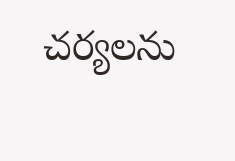చర్యలను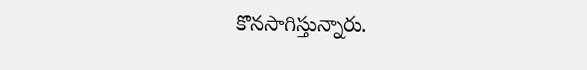కొనసాగిస్తున్నారు.